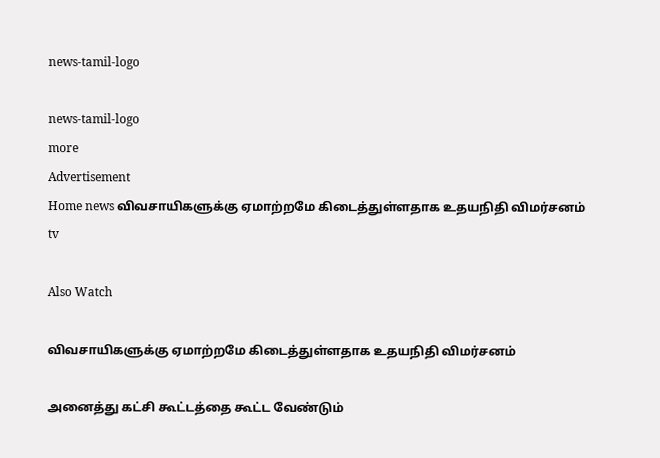news-tamil-logo

news-tamil-logo
more
Advertisement
Home news விவசாயிகளுக்கு ஏமாற்றமே கிடைத்துள்ளதாக உதயநிதி விமர்சனம்
tv

Also Watch

விவசாயிகளுக்கு ஏமாற்றமே கிடைத்துள்ளதாக உதயநிதி விமர்சனம்

அனைத்து கட்சி கூட்டத்தை கூட்ட வேண்டும்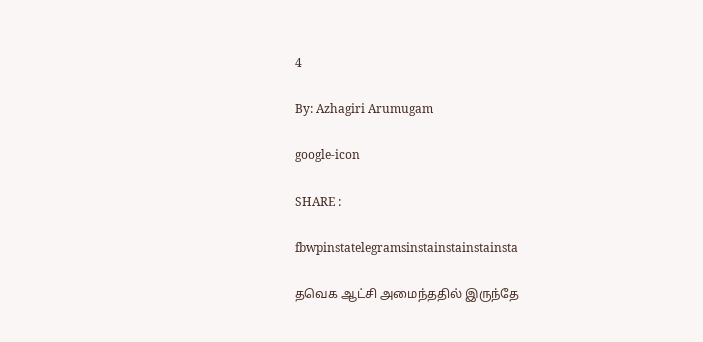4

By: Azhagiri Arumugam

google-icon

SHARE :

fbwpinstatelegramsinstainstainstainsta

தவெக ஆட்சி அமைந்ததில் இருந்தே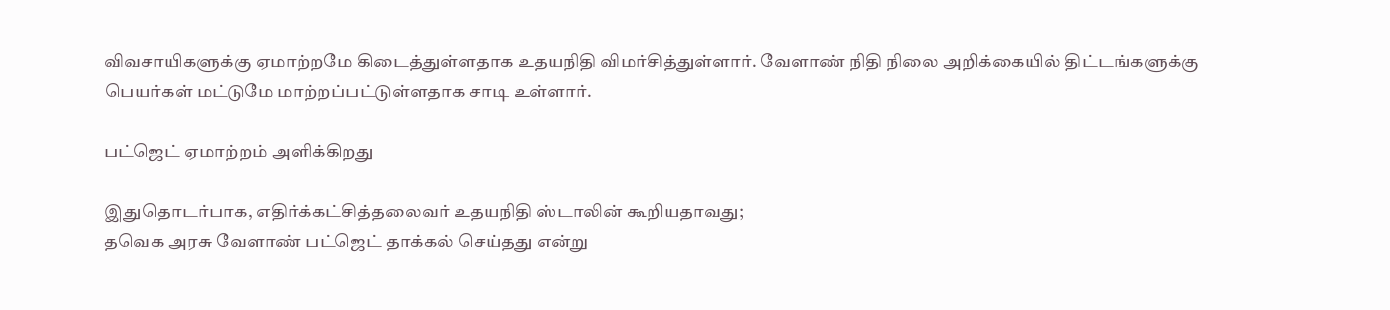விவசாயிகளுக்கு ஏமாற்றமே கிடைத்துள்ளதாக உதயநிதி விமர்சித்துள்ளார். வேளாண் நிதி நிலை அறிக்கையில் திட்டங்களுக்கு பெயர்கள் மட்டுமே மாற்றப்பட்டுள்ளதாக சாடி உள்ளார்.

பட்ஜெட் ஏமாற்றம் அளிக்கிறது

இதுதொடர்பாக, எதிர்க்கட்சித்தலைவர் உதயநிதி ஸ்டாலின் கூறியதாவது;
தவெக அரசு வேளாண் பட்ஜெட் தாக்கல் செய்தது என்று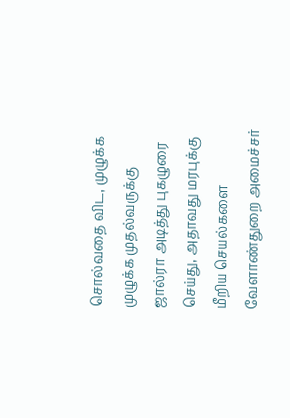சொல்வதை விட, முழுக்க முழுக்க முதல்வருக்கு ஜால்ரா அடித்து புகழுரை செய்து, அதாவது மரபுக்கு மீறிய செயல்களை வேளாண்துறை அமைச்சர்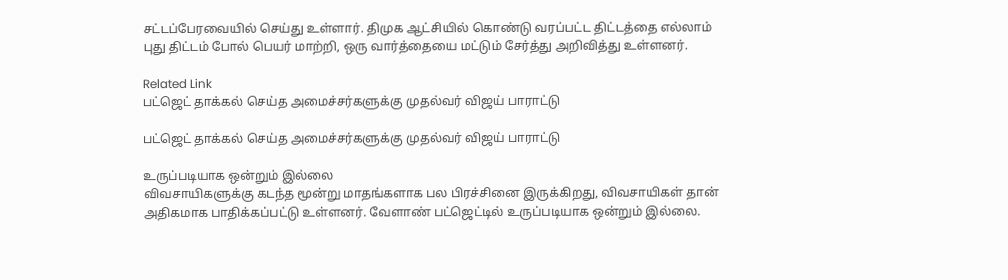சட்டப்பேரவையில் செய்து உள்ளார். திமுக ஆட்சியில் கொண்டு வரப்பட்ட திட்டத்தை எல்லாம் புது திட்டம் போல் பெயர் மாற்றி, ஒரு வார்த்தையை மட்டும் சேர்த்து அறிவித்து உள்ளனர்.

Related Link
பட்ஜெட் தாக்கல் செய்த அமைச்சர்களுக்கு முதல்வர் விஜய் பாராட்டு

பட்ஜெட் தாக்கல் செய்த அமைச்சர்களுக்கு முதல்வர் விஜய் பாராட்டு

உருப்படியாக ஒன்றும் இல்லை
விவசாயிகளுக்கு கடந்த மூன்று மாதங்களாக பல பிரச்சினை இருக்கிறது, விவசாயிகள் தான் அதிகமாக பாதிக்கப்பட்டு உள்ளனர். வேளாண் பட்ஜெட்டில் உருப்படியாக ஒன்றும் இல்லை.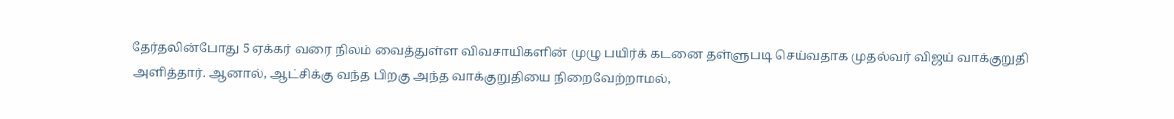தேர்தலின்போது 5 ஏக்கர் வரை நிலம் வைத்துள்ள விவசாயிகளின் முழு பயிர்க் கடனை தள்ளுபடி செய்வதாக முதல்வர் விஜய் வாக்குறுதி அளித்தார். ஆனால், ஆட்சிக்கு வந்த பிறகு அந்த வாக்குறுதியை நிறைவேற்றாமல்,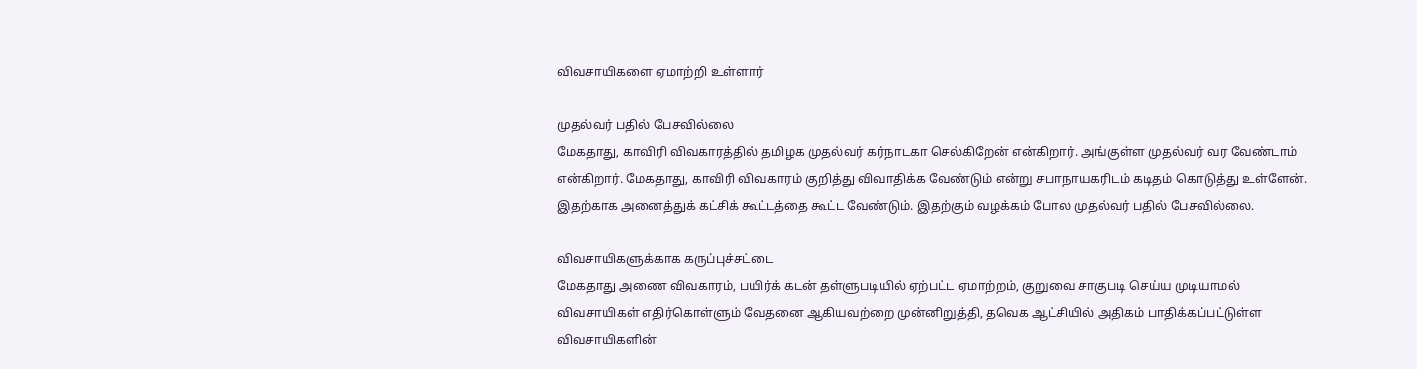விவசாயிகளை ஏமாற்றி உள்ளார்

முதல்வர் பதில் பேசவில்லை
மேகதாது, காவிரி விவகாரத்தில் தமிழக முதல்வர் கர்நாடகா செல்கிறேன் என்கிறார். அங்குள்ள முதல்வர் வர வேண்டாம் என்கிறார். மேகதாது, காவிரி விவகாரம் குறித்து விவாதிக்க வேண்டும் என்று சபாநாயகரிடம் கடிதம் கொடுத்து உள்ளேன். இதற்காக அனைத்துக் கட்சிக் கூட்டத்தை கூட்ட வேண்டும். இதற்கும் வழக்கம் போல முதல்வர் பதில் பேசவில்லை.

விவசாயிகளுக்காக கருப்புச்சட்டை
மேகதாது அணை விவகாரம், பயிர்க் கடன் தள்ளுபடியில் ஏற்பட்ட ஏமாற்றம், குறுவை சாகுபடி செய்ய முடியாமல் விவசாயிகள் எதிர்கொள்ளும் வேதனை ஆகியவற்றை முன்னிறுத்தி, தவெக ஆட்சியில் அதிகம் பாதிக்கப்பட்டுள்ள விவசாயிகளின்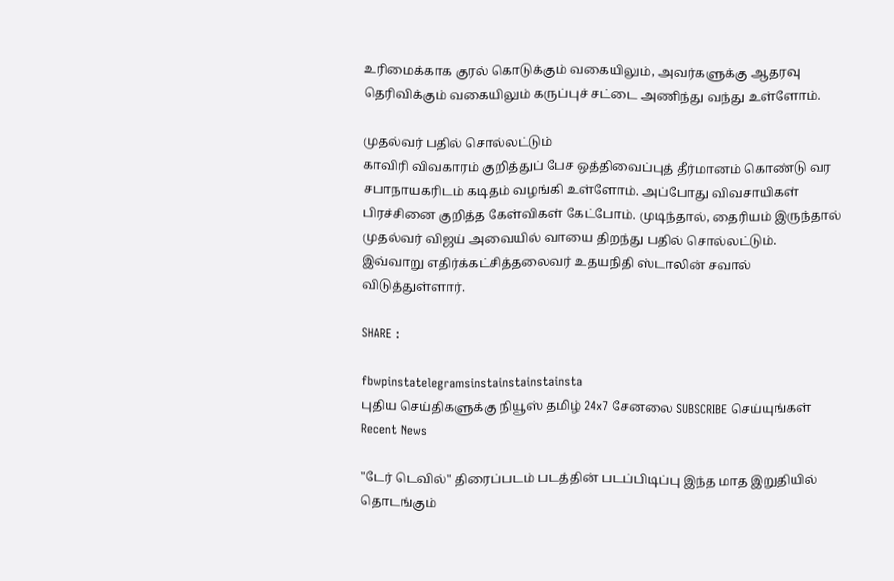உரிமைக்காக குரல் கொடுக்கும் வகையிலும், அவர்களுக்கு ஆதரவு தெரிவிக்கும் வகையிலும் கருப்புச் சட்டை அணிந்து வந்து உள்ளோம்.

முதல்வர் பதில் சொல்லட்டும்
காவிரி விவகாரம் குறித்துப் பேச ஒத்திவைப்புத் தீர்மானம் கொண்டு வர சபாநாயகரிடம் கடிதம் வழங்கி உள்ளோம். அப்போது விவசாயிகள் பிரச்சினை குறித்த கேள்விகள் கேட்போம். முடிந்தால், தைரியம் இருந்தால் முதல்வர் விஜய் அவையில் வாயை திறந்து பதில் சொல்லட்டும்.
இவ்வாறு எதிர்க்கட்சித்தலைவர் உதயநிதி ஸ்டாலின் சவால் விடுத்துள்ளார்.

SHARE :

fbwpinstatelegramsinstainstainstainsta
புதிய செய்திகளுக்கு நியூஸ் தமிழ் 24x7 சேனலை SUBSCRIBE செய்யுங்கள்
Recent News

"டேர் டெவில்" திரைப்படம் படத்தின் படப்பிடிப்பு இந்த மாத இறுதியில் தொடங்கும்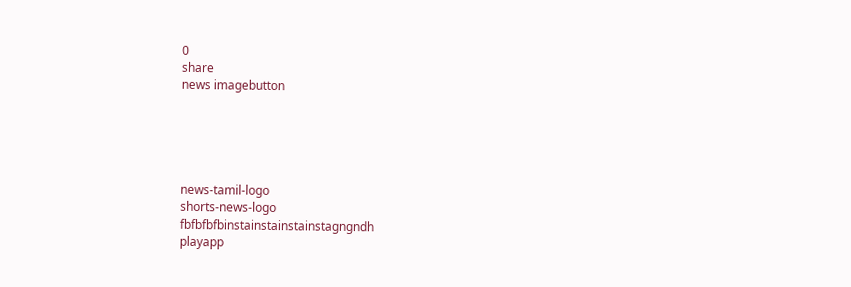0
share
news imagebutton





news-tamil-logo
shorts-news-logo
fbfbfbfbinstainstainstainstagngndh
playapp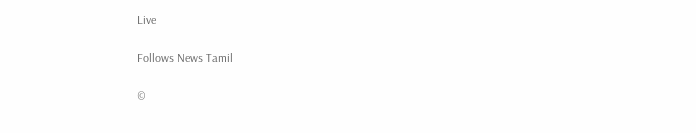Live

Follows News Tamil

©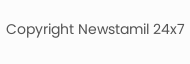Copyright Newstamil 24x7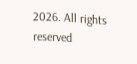2026. All rights reserved